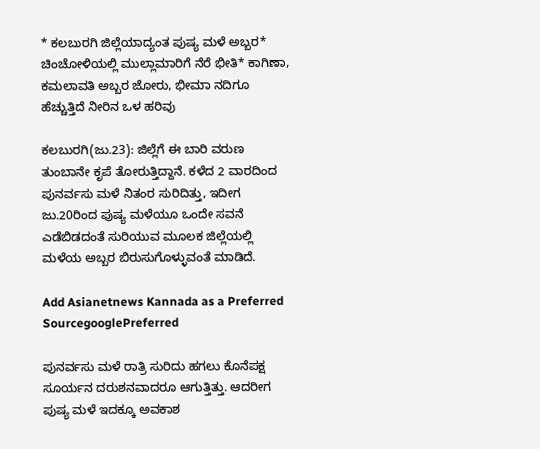* ಕಲಬುರಗಿ ಜಿಲ್ಲೆಯಾದ್ಯಂತ ಪುಷ್ಯ ಮಳೆ ಅಬ್ಬರ* ಚಿಂಚೋಳಿಯಲ್ಲಿ ಮುಲ್ಲಾಮಾರಿಗೆ ನೆರೆ ಭೀತಿ* ಕಾಗಿಣಾ, ಕಮಲಾವತಿ ಅಬ್ಬರ ಜೋರು, ಭೀಮಾ ನದಿಗೂ ಹೆಚ್ಚುತ್ತಿದೆ ನೀರಿನ ಒಳ ಹರಿವು

ಕಲಬುರಗಿ(ಜು.23): ಜಿಲ್ಲೆಗೆ ಈ ಬಾರಿ ವರುಣ ತುಂಬಾನೇ ಕೃಪೆ ತೋರುತ್ತಿದ್ದಾನೆ. ಕಳೆದ 2 ವಾರದಿಂದ ಪುನರ್ವಸು ಮಳೆ ನಿತಂರ ಸುರಿದಿತ್ತು, ಇದೀಗ ಜು.20ರಿಂದ ಪುಷ್ಯ ಮಳೆಯೂ ಒಂದೇ ಸವನೆ ಎಡೆಬಿಡದಂತೆ ಸುರಿಯುವ ಮೂಲಕ ಜಿಲ್ಲೆಯಲ್ಲಿ ಮಳೆಯ ಅಬ್ಬರ ಬಿರುಸುಗೊಳ್ಳುವಂತೆ ಮಾಡಿದೆ.

Add Asianetnews Kannada as a Preferred SourcegooglePreferred

ಪುನರ್ವಸು ಮಳೆ ರಾತ್ರಿ ಸುರಿದು ಹಗಲು ಕೊನೆಪಕ್ಷ ಸೂರ್ಯನ ದರುಶನವಾದರೂ ಆಗುತ್ತಿತ್ತು. ಆದರೀಗ ಪುಷ್ಯ ಮಳೆ ಇದಕ್ಕೂ ಅವಕಾಶ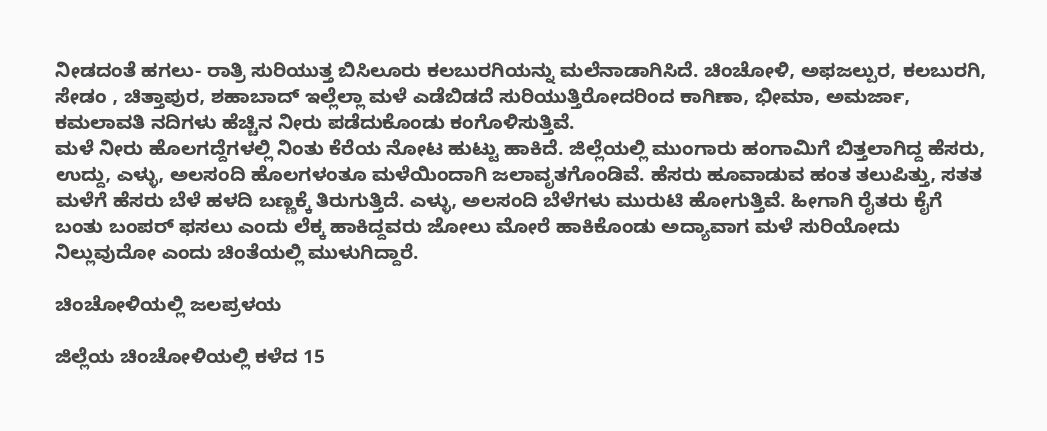ನೀಡದಂತೆ ಹಗಲು- ರಾತ್ರಿ ಸುರಿಯುತ್ತ ಬಿಸಿಲೂರು ಕಲಬುರಗಿಯನ್ನು ಮಲೆನಾಡಾಗಿಸಿದೆ. ಚಿಂಚೋಳಿ, ಅಫಜಲ್ಪುರ, ಕಲಬುರಗಿ, ಸೇಡಂ , ಚಿತ್ತಾಪುರ, ಶಹಾಬಾದ್‌ ಇಲ್ಲೆಲ್ಲಾ ಮಳೆ ಎಡೆಬಿಡದೆ ಸುರಿಯುತ್ತಿರೋದರಿಂದ ಕಾಗಿಣಾ, ಭೀಮಾ, ಅಮರ್ಜಾ, ಕಮಲಾವತಿ ನದಿಗಳು ಹೆಚ್ಚಿನ ನೀರು ಪಡೆದುಕೊಂಡು ಕಂಗೊಳಿಸುತ್ತಿವೆ.
ಮಳೆ ನೀರು ಹೊಲಗದ್ದೆಗಳಲ್ಲಿ ನಿಂತು ಕೆರೆಯ ನೋಟ ಹುಟ್ಟು ಹಾಕಿದೆ. ಜಿಲ್ಲೆಯಲ್ಲಿ ಮುಂಗಾರು ಹಂಗಾಮಿಗೆ ಬಿತ್ತಲಾಗಿದ್ದ ಹೆಸರು, ಉದ್ದು, ಎಳ್ಳು, ಅಲಸಂದಿ ಹೊಲಗಳಂತೂ ಮಳೆಯಿಂದಾಗಿ ಜಲಾವೃತಗೊಂಡಿವೆ. ಹೆಸರು ಹೂವಾಡುವ ಹಂತ ತಲುಪಿತ್ತು, ಸತತ ಮಳೆಗೆ ಹೆಸರು ಬೆಳೆ ಹಳದಿ ಬಣ್ಣಕ್ಕೆ ತಿರುಗುತ್ತಿದೆ. ಎಳ್ಳು, ಅಲಸಂದಿ ಬೆಳೆಗಳು ಮುರುಟಿ ಹೋಗುತ್ತಿವೆ. ಹೀಗಾಗಿ ರೈತರು ಕೈಗೆ ಬಂತು ಬಂಪರ್‌ ಫಸಲು ಎಂದು ಲೆಕ್ಕ ಹಾಕಿದ್ದವರು ಜೋಲು ಮೋರೆ ಹಾಕಿಕೊಂಡು ಅದ್ಯಾವಾಗ ಮಳೆ ಸುರಿಯೋದು ನಿಲ್ಲುವುದೋ ಎಂದು ಚಿಂತೆಯಲ್ಲಿ ಮುಳುಗಿದ್ದಾರೆ.

ಚಿಂಚೋಳಿಯಲ್ಲಿ ಜಲಪ್ರಳಯ

ಜಿಲ್ಲೆಯ ಚಿಂಚೋಳಿಯಲ್ಲಿ ಕಳೆದ 15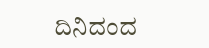ದಿನಿದಂದ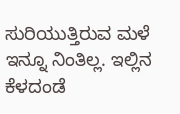ಸುರಿಯುತ್ತಿರುವ ಮಳೆ ಇನ್ನೂ ನಿಂತಿಲ್ಲ. ಇಲ್ಲಿನ ಕೆಳದಂಡೆ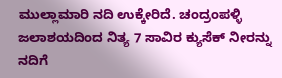ಮುಲ್ಲಾಮಾರಿ ನದಿ ಉಕ್ಕೇರಿದೆ. ಚಂದ್ರಂಪಳ್ಳಿ ಜಲಾಶಯದಿಂದ ನಿತ್ಯ 7 ಸಾವಿರ ಕ್ಯುಸೆಕ್‌ ನೀರನ್ನು ನದಿಗೆ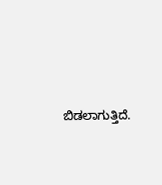ಬಿಡಲಾಗುತ್ತಿದೆ.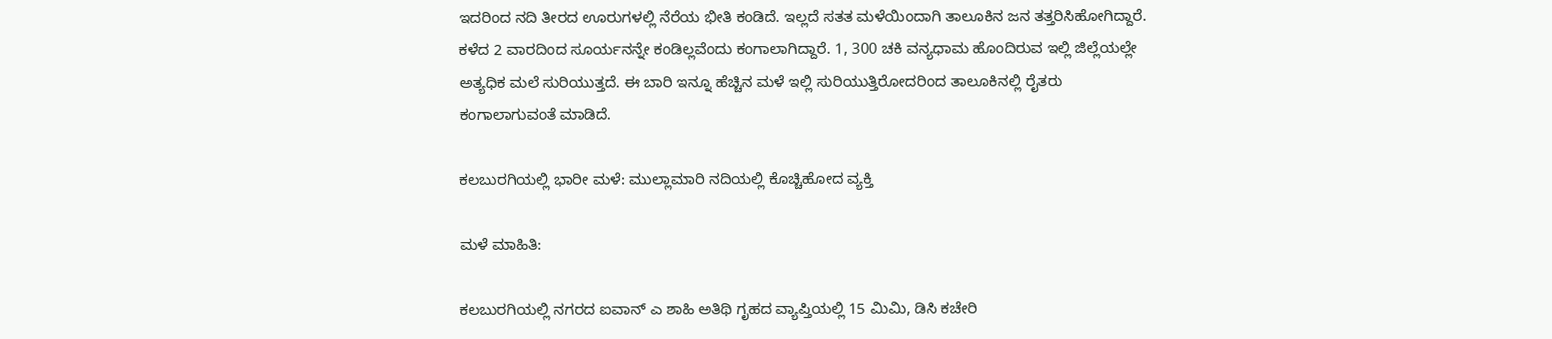ಇದರಿಂದ ನದಿ ತೀರದ ಊರುಗಳಲ್ಲಿ ನೆರೆಯ ಭೀತಿ ಕಂಡಿದೆ. ಇಲ್ಲದೆ ಸತತ ಮಳೆಯಿಂದಾಗಿ ತಾಲೂಕಿನ ಜನ ತತ್ತರಿಸಿಹೋಗಿದ್ದಾರೆ. ಕಳೆದ 2 ವಾರದಿಂದ ಸೂರ್ಯನನ್ನೇ ಕಂಡಿಲ್ಲವೆಂದು ಕಂಗಾಲಾಗಿದ್ದಾರೆ. 1, 300 ಚಕಿ ವನ್ಯಧಾಮ ಹೊಂದಿರುವ ಇಲ್ಲಿ ಜಿಲ್ಲೆಯಲ್ಲೇ ಅತ್ಯಧಿಕ ಮಲೆ ಸುರಿಯುತ್ತದೆ. ಈ ಬಾರಿ ಇನ್ನೂ ಹೆಚ್ಚಿನ ಮಳೆ ಇಲ್ಲಿ ಸುರಿಯುತ್ತಿರೋದರಿಂದ ತಾಲೂಕಿನಲ್ಲಿ ರೈತರು ಕಂಗಾಲಾಗುವಂತೆ ಮಾಡಿದೆ.

ಕಲಬುರಗಿಯಲ್ಲಿ ಭಾರೀ ಮಳೆ: ಮುಲ್ಲಾಮಾರಿ ನದಿಯಲ್ಲಿ ಕೊಚ್ಚಿಹೋದ ವ್ಯಕ್ತಿ

ಮಳೆ ಮಾಹಿತಿ:

ಕಲಬುರಗಿಯಲ್ಲಿ ನಗರದ ಐವಾನ್‌ ಎ ಶಾಹಿ ಅತಿಥಿ ಗೃಹದ ವ್ಯಾಪ್ತಿಯಲ್ಲಿ 15 ಮಿಮಿ, ಡಿಸಿ ಕಚೇರಿ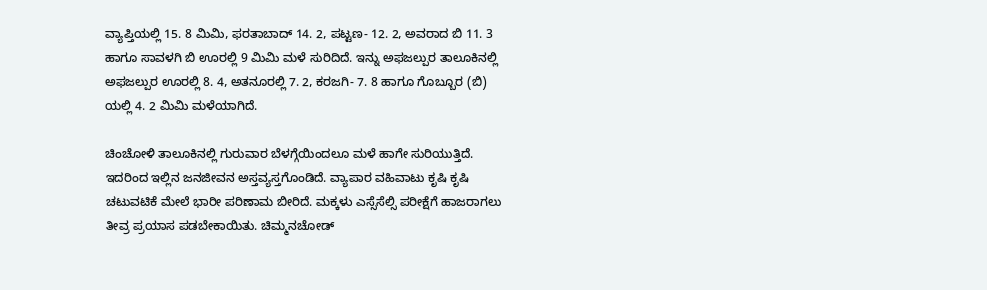ವ್ಯಾಪ್ತಿಯಲ್ಲಿ 15. 8 ಮಿಮಿ, ಫರತಾಬಾದ್‌ 14. 2, ಪಟ್ಟಣ- 12. 2, ಅವರಾದ ಬಿ 11. 3 ಹಾಗೂ ಸಾವಳಗಿ ಬಿ ಊರಲ್ಲಿ 9 ಮಿಮಿ ಮಳೆ ಸುರಿದಿದೆ. ಇನ್ನು ಅಫಜಲ್ಪುರ ತಾಲೂಕಿನಲ್ಲಿ ಅಫಜಲ್ಪುರ ಊರಲ್ಲಿ 8. 4, ಅತನೂರಲ್ಲಿ 7. 2, ಕರಜಗಿ- 7. 8 ಹಾಗೂ ಗೊಬ್ಬೂರ (ಬಿ) ಯಲ್ಲಿ 4. 2 ಮಿಮಿ ಮಳೆಯಾಗಿದೆ.

ಚಿಂಚೋಳಿ ತಾಲೂಕಿನಲ್ಲಿ ಗುರುವಾರ ಬೆಳಗ್ಗೆಯಿಂದಲೂ ಮಳೆ ಹಾಗೇ ಸುರಿಯುತ್ತಿದೆ. ಇದರಿಂದ ಇಲ್ಲಿನ ಜನಜೀವನ ಅಸ್ತವ್ಯಸ್ತಗೊಂಡಿದೆ. ವ್ಯಾಪಾರ ವಹಿವಾಟು ಕೃಷಿ ಕೃಷಿ ಚಟುವಟಿಕೆ ಮೇಲೆ ಭಾರೀ ಪರಿಣಾಮ ಬೀರಿದೆ. ಮಕ್ಕಳು ಎಸ್ಸೆಸೆಲ್ಸಿ ಪರೀಕ್ಷೆಗೆ ಹಾಜರಾಗಲು ತೀವ್ರ ಪ್ರಯಾಸ ಪಡಬೇಕಾಯಿತು. ಚಿಮ್ಮನಚೋಡ್‌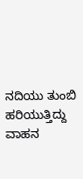ನದಿಯು ತುಂಬಿ ಹರಿಯುತ್ತಿದ್ದು ವಾಹನ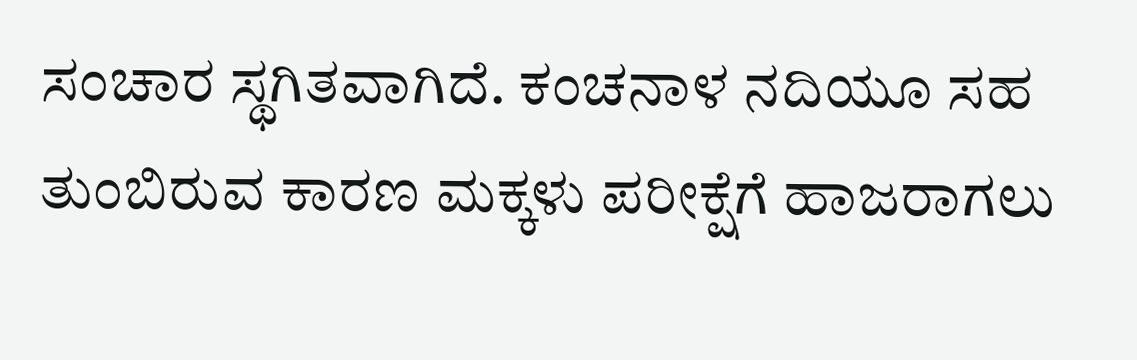ಸಂಚಾರ ಸ್ಥಗಿತವಾಗಿದೆ. ಕಂಚನಾಳ ನದಿಯೂ ಸಹ ತುಂಬಿರುವ ಕಾರಣ ಮಕ್ಕಳು ಪರೀಕ್ಷೆಗೆ ಹಾಜರಾಗಲು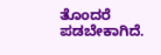ತೊಂದರೆ ಪಡಬೇಕಾಗಿದೆ.